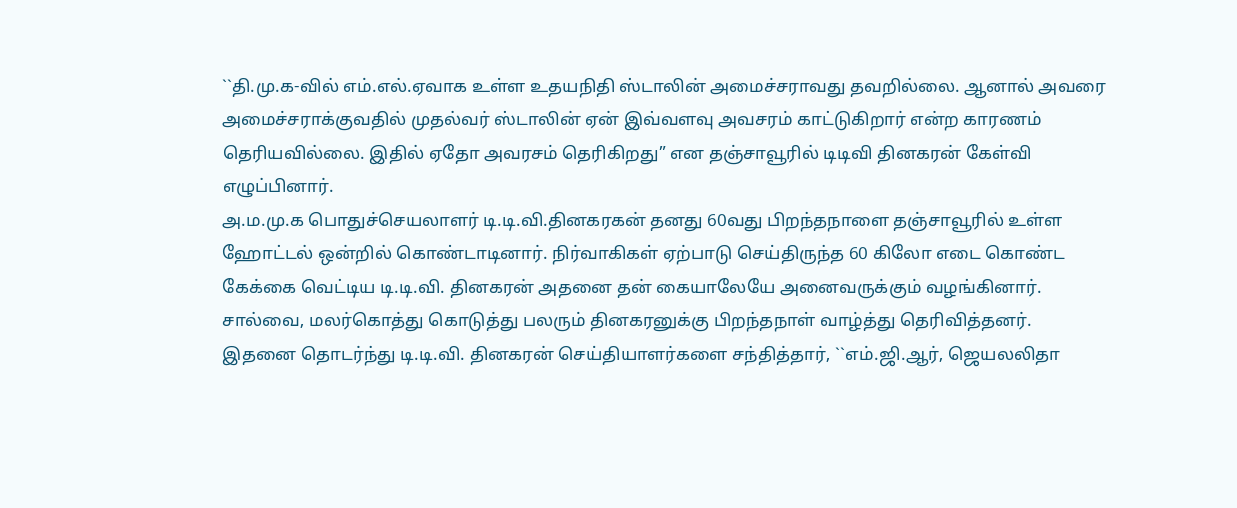``தி.மு.க-வில் எம்.எல்.ஏவாக உள்ள உதயநிதி ஸ்டாலின் அமைச்சராவது தவறில்லை. ஆனால் அவரை அமைச்சராக்குவதில் முதல்வர் ஸ்டாலின் ஏன் இவ்வளவு அவசரம் காட்டுகிறார் என்ற காரணம் தெரியவில்லை. இதில் ஏதோ அவரசம் தெரிகிறது” என தஞ்சாவூரில் டிடிவி தினகரன் கேள்வி எழுப்பினார்.
அ.ம.மு.க பொதுச்செயலாளர் டி.டி.வி.தினகரகன் தனது 60வது பிறந்தநாளை தஞ்சாவூரில் உள்ள ஹோட்டல் ஒன்றில் கொண்டாடினார். நிர்வாகிகள் ஏற்பாடு செய்திருந்த 60 கிலோ எடை கொண்ட கேக்கை வெட்டிய டி.டி.வி. தினகரன் அதனை தன் கையாலேயே அனைவருக்கும் வழங்கினார். சால்வை, மலர்கொத்து கொடுத்து பலரும் தினகரனுக்கு பிறந்தநாள் வாழ்த்து தெரிவித்தனர்.
இதனை தொடர்ந்து டி.டி.வி. தினகரன் செய்தியாளர்களை சந்தித்தார், ``எம்.ஜி.ஆர், ஜெயலலிதா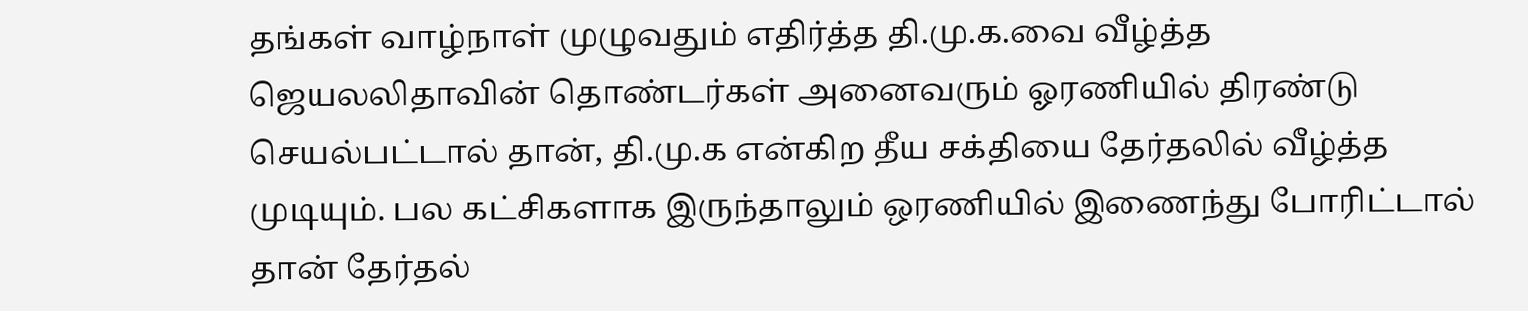தங்கள் வாழ்நாள் முழுவதும் எதிர்த்த தி.மு.க.வை வீழ்த்த ஜெயலலிதாவின் தொண்டர்கள் அனைவரும் ஓரணியில் திரண்டு செயல்பட்டால் தான், தி.மு.க என்கிற தீய சக்தியை தேர்தலில் வீழ்த்த முடியும். பல கட்சிகளாக இருந்தாலும் ஒரணியில் இணைந்து போரிட்டால் தான் தேர்தல்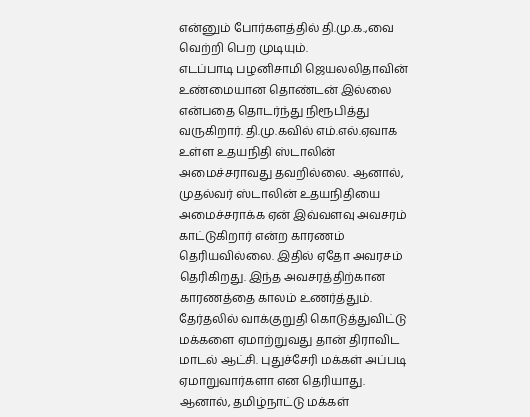என்னும் போர்களத்தில் தி.மு.க.,வை வெற்றி பெற முடியும்.
எடப்பாடி பழனிசாமி ஜெயலலிதாவின் உண்மையான தொண்டன் இல்லை என்பதை தொடர்ந்து நிரூபித்து வருகிறார். தி.மு.கவில் எம்.எல்.ஏவாக உள்ள உதயநிதி ஸ்டாலின் அமைச்சராவது தவறில்லை. ஆனால், முதல்வர் ஸ்டாலின் உதயநிதியை அமைச்சராக்க ஏன் இவ்வளவு அவசரம் காட்டுகிறார் என்ற காரணம் தெரியவில்லை. இதில் ஏதோ அவரசம் தெரிகிறது. இந்த அவசரத்திற்கான காரணத்தை காலம் உணர்த்தும்.
தேர்தலில் வாக்குறுதி கொடுத்துவிட்டு மக்களை ஏமாற்றுவது தான் திராவிட மாடல் ஆட்சி. புதுச்சேரி மக்கள் அப்படி ஏமாறுவார்களா என தெரியாது. ஆனால், தமிழ்நாட்டு மக்கள்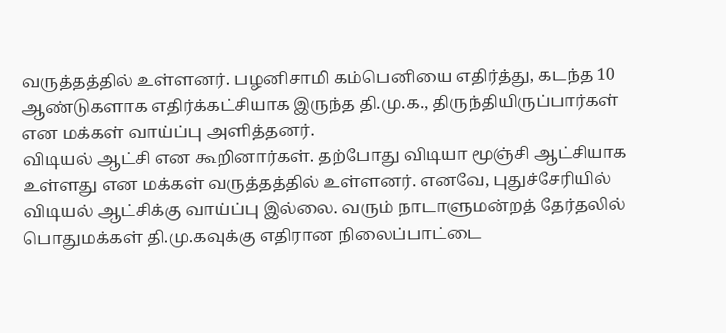வருத்தத்தில் உள்ளனர். பழனிசாமி கம்பெனியை எதிர்த்து, கடந்த 10 ஆண்டுகளாக எதிர்க்கட்சியாக இருந்த தி.மு.க., திருந்தியிருப்பார்கள் என மக்கள் வாய்ப்பு அளித்தனர்.
விடியல் ஆட்சி என கூறினார்கள். தற்போது விடியா மூஞ்சி ஆட்சியாக உள்ளது என மக்கள் வருத்தத்தில் உள்ளனர். எனவே, புதுச்சேரியில் விடியல் ஆட்சிக்கு வாய்ப்பு இல்லை. வரும் நாடாளுமன்றத் தேர்தலில் பொதுமக்கள் தி.மு.கவுக்கு எதிரான நிலைப்பாட்டை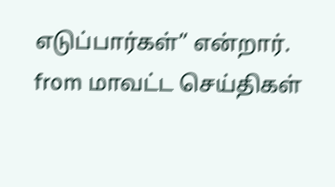எடுப்பார்கள்” என்றார்.
from மாவட்ட செய்திகள்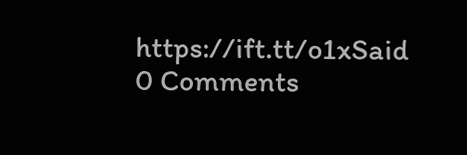https://ift.tt/o1xSaid
0 Comments